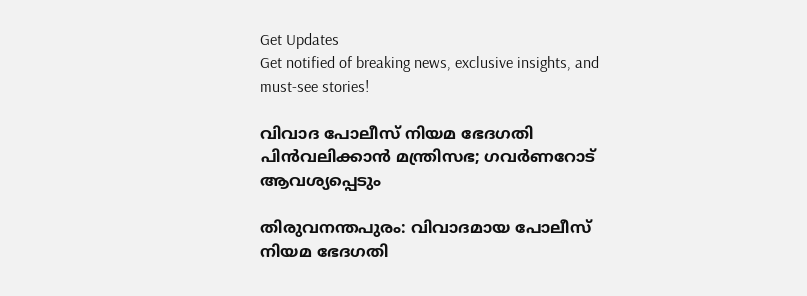Get Updates
Get notified of breaking news, exclusive insights, and must-see stories!

വിവാദ പോലീസ് നിയമ ഭേദഗതി പിന്‍വലിക്കാന്‍ മന്ത്രിസഭ; ഗവര്‍ണറോട് ആവശ്യപ്പെടും

തിരുവനന്തപുരം: വിവാദമായ പോലീസ് നിയമ ഭേദഗതി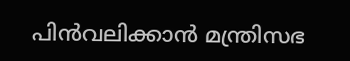പിന്‍വലിക്കാന്‍ മന്ത്രിസഭ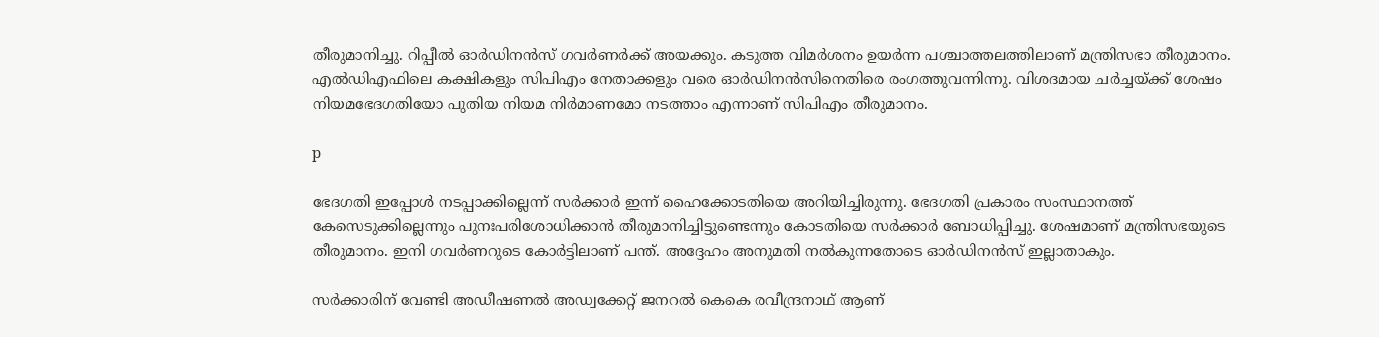തീരുമാനിച്ചു. റിപ്പീല്‍ ഓര്‍ഡിനന്‍സ് ഗവര്‍ണര്‍ക്ക് അയക്കും. കടുത്ത വിമര്‍ശനം ഉയര്‍ന്ന പശ്ചാത്തലത്തിലാണ് മന്ത്രിസഭാ തീരുമാനം. എല്‍ഡിഎഫിലെ കക്ഷികളും സിപിഎം നേതാക്കളും വരെ ഓര്‍ഡിനന്‍സിനെതിരെ രംഗത്തുവന്നിന്നു. വിശദമായ ചര്‍ച്ചയ്ക്ക് ശേഷം നിയമഭേദഗതിയോ പുതിയ നിയമ നിര്‍മാണമോ നടത്താം എന്നാണ് സിപിഎം തീരുമാനം.

p

ഭേദഗതി ഇപ്പോള്‍ നടപ്പാക്കില്ലെന്ന് സര്‍ക്കാര്‍ ഇന്ന് ഹൈക്കോടതിയെ അറിയിച്ചിരുന്നു. ഭേദഗതി പ്രകാരം സംസ്ഥാനത്ത് കേസെടുക്കില്ലെന്നും പുനഃപരിശോധിക്കാന്‍ തീരുമാനിച്ചിട്ടുണ്ടെന്നും കോടതിയെ സര്‍ക്കാര്‍ ബോധിപ്പിച്ചു. ശേഷമാണ് മന്ത്രിസഭയുടെ തീരുമാനം. ഇനി ഗവര്‍ണറുടെ കോര്‍ട്ടിലാണ് പന്ത്. അദ്ദേഹം അനുമതി നല്‍കുന്നതോടെ ഓര്‍ഡിനന്‍സ് ഇല്ലാതാകും.

സര്‍ക്കാരിന് വേണ്ടി അഡീഷണല്‍ അഡ്വക്കേറ്റ് ജനറല്‍ കെകെ രവീന്ദ്രനാഥ് ആണ്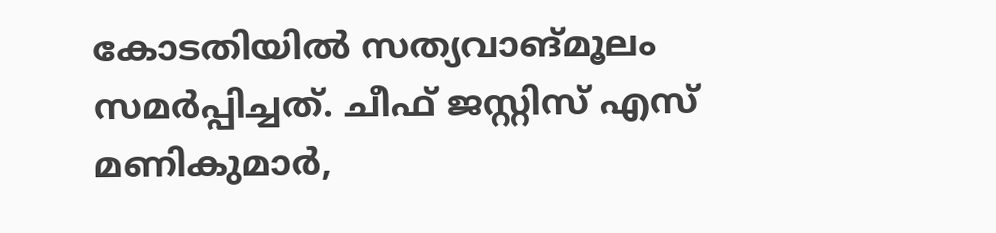കോടതിയില്‍ സത്യവാങ്മൂലം സമര്‍പ്പിച്ചത്. ചീഫ് ജസ്റ്റിസ് എസ് മണികുമാര്‍,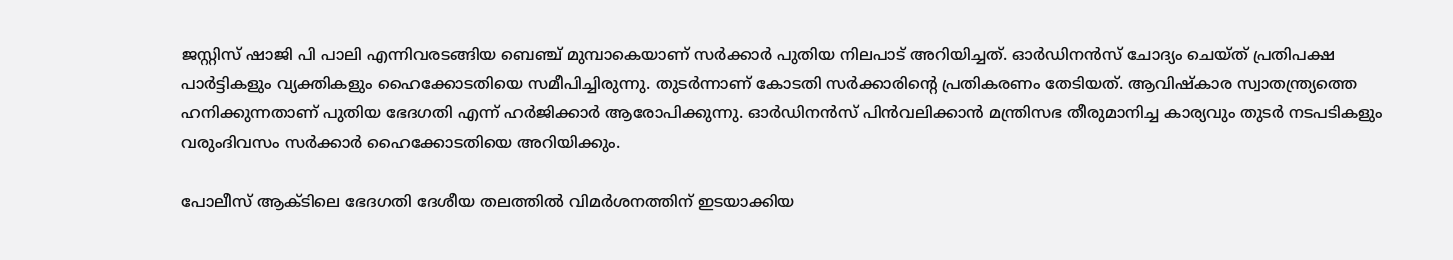ജസ്റ്റിസ് ഷാജി പി പാലി എന്നിവരടങ്ങിയ ബെഞ്ച് മുമ്പാകെയാണ് സര്‍ക്കാര്‍ പുതിയ നിലപാട് അറിയിച്ചത്. ഓര്‍ഡിനന്‍സ് ചോദ്യം ചെയ്ത് പ്രതിപക്ഷ പാര്‍ട്ടികളും വ്യക്തികളും ഹൈക്കോടതിയെ സമീപിച്ചിരുന്നു. തുടര്‍ന്നാണ് കോടതി സര്‍ക്കാരിന്റെ പ്രതികരണം തേടിയത്. ആവിഷ്‌കാര സ്വാതന്ത്ര്യത്തെ ഹനിക്കുന്നതാണ് പുതിയ ഭേദഗതി എന്ന് ഹര്‍ജിക്കാര്‍ ആരോപിക്കുന്നു. ഓര്‍ഡിനന്‍സ് പിന്‍വലിക്കാന്‍ മന്ത്രിസഭ തീരുമാനിച്ച കാര്യവും തുടര്‍ നടപടികളും വരുംദിവസം സര്‍ക്കാര്‍ ഹൈക്കോടതിയെ അറിയിക്കും.

പോലീസ് ആക്ടിലെ ഭേദഗതി ദേശീയ തലത്തില്‍ വിമര്‍ശനത്തിന് ഇടയാക്കിയ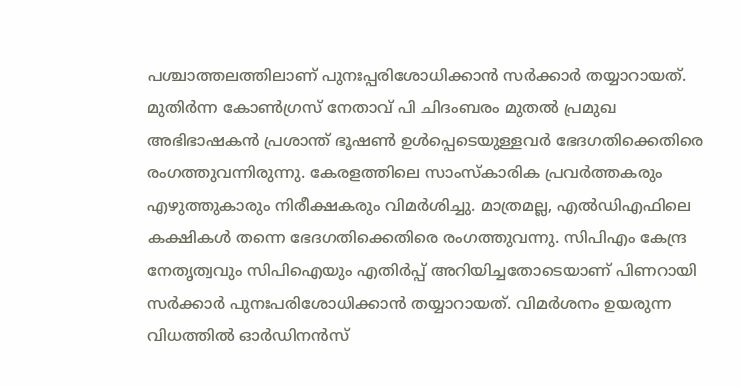പശ്ചാത്തലത്തിലാണ് പുനഃപ്പരിശോധിക്കാന്‍ സര്‍ക്കാര്‍ തയ്യാറായത്. മുതിര്‍ന്ന കോണ്‍ഗ്രസ് നേതാവ് പി ചിദംബരം മുതല്‍ പ്രമുഖ അഭിഭാഷകന്‍ പ്രശാന്ത് ഭൂഷണ്‍ ഉള്‍പ്പെടെയുള്ളവര്‍ ഭേദഗതിക്കെതിരെ രംഗത്തുവന്നിരുന്നു. കേരളത്തിലെ സാംസ്‌കാരിക പ്രവര്‍ത്തകരും എഴുത്തുകാരും നിരീക്ഷകരും വിമര്‍ശിച്ചു. മാത്രമല്ല, എല്‍ഡിഎഫിലെ കക്ഷികള്‍ തന്നെ ഭേദഗതിക്കെതിരെ രംഗത്തുവന്നു. സിപിഎം കേന്ദ്ര നേതൃത്വവും സിപിഐയും എതിര്‍പ്പ് അറിയിച്ചതോടെയാണ് പിണറായി സര്‍ക്കാര്‍ പുനഃപരിശോധിക്കാന്‍ തയ്യാറായത്. വിമര്‍ശനം ഉയരുന്ന വിധത്തില്‍ ഓര്‍ഡിനന്‍സ്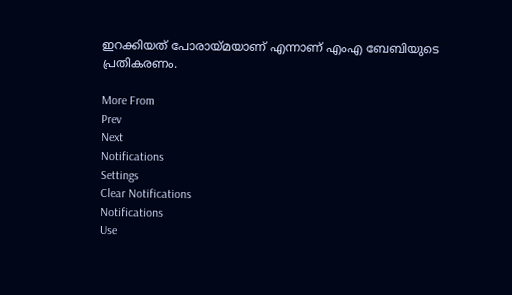ഇറക്കിയത് പോരായ്മയാണ് എന്നാണ് എംഎ ബേബിയുടെ പ്രതികരണം.

More From
Prev
Next
Notifications
Settings
Clear Notifications
Notifications
Use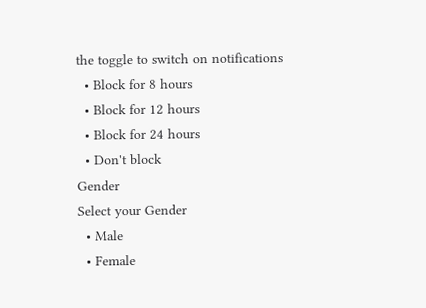the toggle to switch on notifications
  • Block for 8 hours
  • Block for 12 hours
  • Block for 24 hours
  • Don't block
Gender
Select your Gender
  • Male
  • Female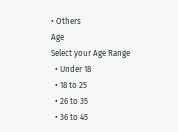• Others
Age
Select your Age Range
  • Under 18
  • 18 to 25
  • 26 to 35
  • 36 to 45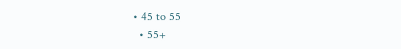• 45 to 55
  • 55+